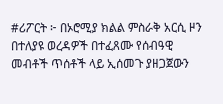#ሪፖርት ፦ በኦሮሚያ ክልል ምስራቅ አርሲ ዞን በተለያዩ ወረዳዎች በተፈጸሙ የሰብዓዊ መብቶች ጥሰቶች ላይ ኢሰመጉ ያዘጋጀውን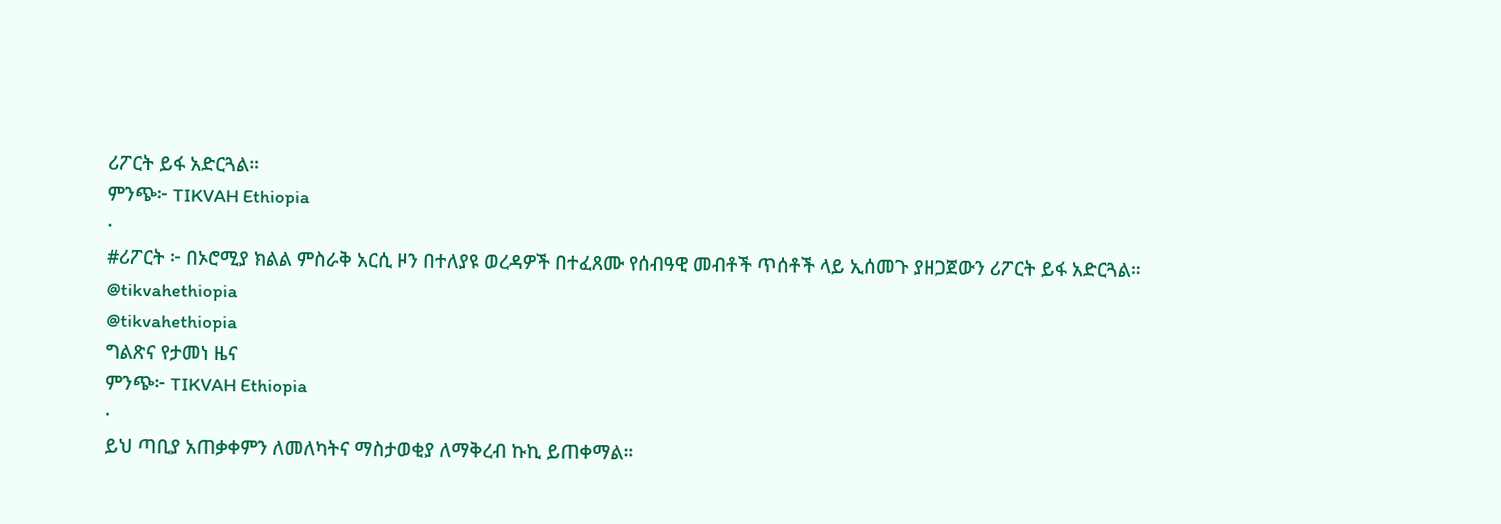ሪፖርት ይፋ አድርጓል።
ምንጭ፦ TIKVAH Ethiopia
·
#ሪፖርት ፦ በኦሮሚያ ክልል ምስራቅ አርሲ ዞን በተለያዩ ወረዳዎች በተፈጸሙ የሰብዓዊ መብቶች ጥሰቶች ላይ ኢሰመጉ ያዘጋጀውን ሪፖርት ይፋ አድርጓል።
@tikvahethiopia
@tikvahethiopia
ግልጽና የታመነ ዜና
ምንጭ፦ TIKVAH Ethiopia
·
ይህ ጣቢያ አጠቃቀምን ለመለካትና ማስታወቂያ ለማቅረብ ኩኪ ይጠቀማል።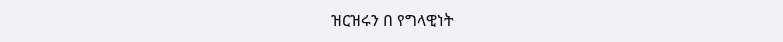ዝርዝሩን በ የግላዊነት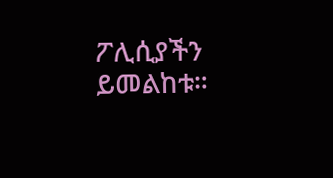ፖሊሲያችን ይመልከቱ።